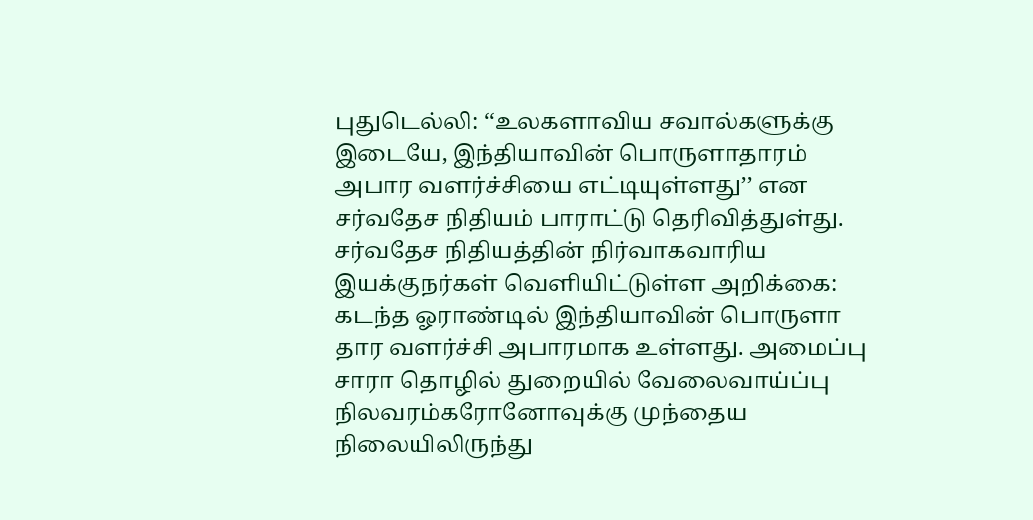புதுடெல்லி: ‘‘உலகளாவிய சவால்களுக்கு இடையே, இந்தியாவின் பொருளாதாரம் அபார வளர்ச்சியை எட்டியுள்ளது’’ என சர்வதேச நிதியம் பாராட்டு தெரிவித்துள்து. சர்வதேச நிதியத்தின் நிர்வாகவாரிய இயக்குநர்கள் வெளியிட்டுள்ள அறிக்கை:
கடந்த ஓராண்டில் இந்தியாவின் பொருளா தார வளர்ச்சி அபாரமாக உள்ளது. அமைப்பு சாரா தொழில் துறையில் வேலைவாய்ப்பு நிலவரம்கரோனோவுக்கு முந்தைய நிலையிலிருந்து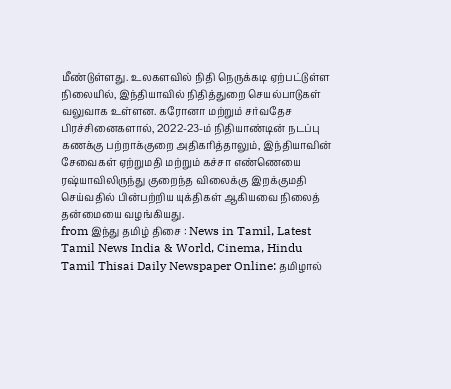மீண்டுள்ளது. உலகளவில் நிதி நெருக்கடி ஏற்பட்டுள்ள நிலையில், இந்தியாவில் நிதித்துறை செயல்பாடுகள் வலுவாக உள்ளன. கரோனா மற்றும் சர்வதேச பிரச்சினைகளால், 2022-23-ம் நிதியாண்டின் நடப்பு கணக்கு பற்றாக்குறை அதிகரித்தாலும், இந்தியாவின் சேவைகள் ஏற்றுமதி மற்றும் கச்சா எண்ணெயை ரஷ்யாவிலிருந்து குறைந்த விலைக்கு இறக்குமதி செய்வதில் பின்பற்றிய யுக்திகள் ஆகியவை நிலைத் தன்மையை வழங்கியது.
from இந்து தமிழ் திசை : News in Tamil, Latest Tamil News India & World, Cinema, Hindu Tamil Thisai Daily Newspaper Online: தமிழால்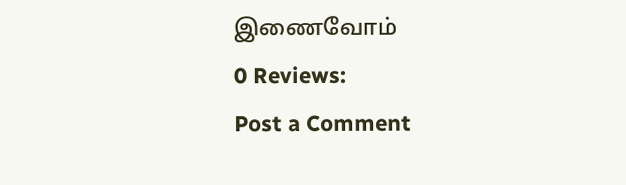இணைவோம்
0 Reviews:
Post a Comment